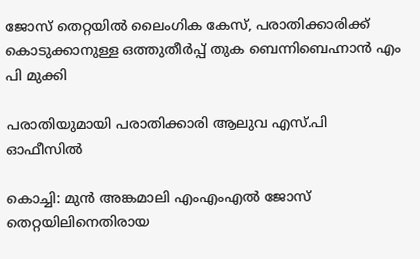ജോസ് തെറ്റയില്‍ ലൈംഗിക കേസ്, പരാതിക്കാരിക്ക് കൊടുക്കാനുള്ള ഒത്തുതീര്‍പ്പ് തുക ബെന്നിബെഹ്നാന്‍ എം പി മുക്കി

പരാതിയുമായി പരാതിക്കാരി ആലുവ എസ്.പി ഓഫീസില്‍

കൊച്ചി: മുന്‍ അങ്കമാലി എംഎംഎല്‍ ജോസ് തെറ്റയിലിനെതിരായ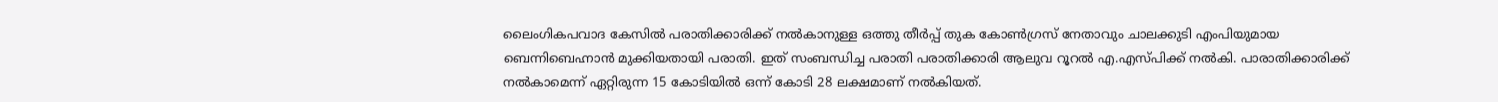ലൈംഗികപവാദ കേസില്‍ പരാതിക്കാരിക്ക് നല്‍കാനുള്ള ഒത്തു തീര്‍പ്പ് തുക കോണ്‍ഗ്രസ് നേതാവും ചാലക്കുടി എംപിയുമായ ബെന്നിബെഹ്നാന്‍ മുക്കിയതായി പരാതി. ഇത് സംബന്ധിച്ച പരാതി പരാതിക്കാരി ആലുവ റൂറല്‍ എ.എസ്പിക്ക് നല്‍കി. പാരാതിക്കാരിക്ക് നല്‍കാമെന്ന് ഏറ്റിരുന്ന 15 കോടിയില്‍ ഒന്ന് കോടി 28 ലക്ഷമാണ് നല്‍കിയത്.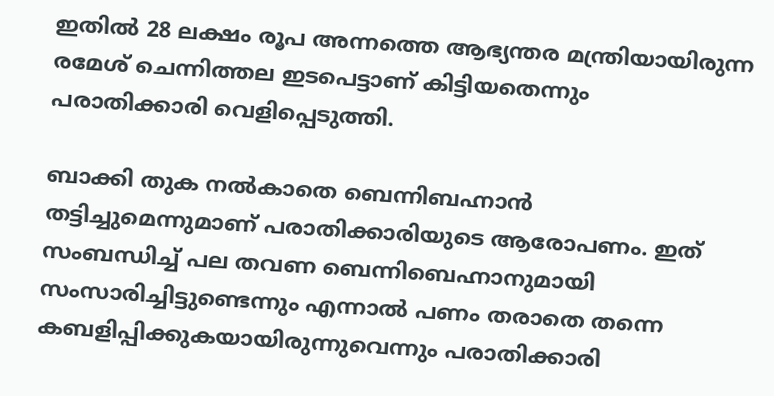ഇതില്‍ 28 ലക്ഷം രൂപ അന്നത്തെ ആഭ്യന്തര മന്ത്രിയായിരുന്ന രമേശ് ചെന്നിത്തല ഇടപെട്ടാണ് കിട്ടിയതെന്നും പരാതിക്കാരി വെളിപ്പെടുത്തി.

ബാക്കി തുക നല്‍കാതെ ബെന്നിബഹ്നാന്‍ തട്ടിച്ചുമെന്നുമാണ് പരാതിക്കാരിയുടെ ആരോപണം. ഇത് സംബന്ധിച്ച് പല തവണ ബെന്നിബെഹ്നാനുമായി സംസാരിച്ചിട്ടുണ്ടെന്നും എന്നാല്‍ പണം തരാതെ തന്നെ കബളിപ്പിക്കുകയായിരുന്നുവെന്നും പരാതിക്കാരി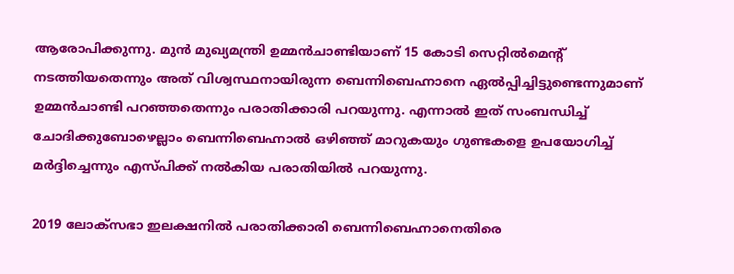ആരോപിക്കുന്നു. മുന്‍ മുഖ്യമന്ത്രി ഉമ്മന്‍ചാണ്ടിയാണ് 15 കോടി സെറ്റില്‍മെന്റ് നടത്തിയതെന്നും അത് വിശ്വസ്ഥനായിരുന്ന ബെന്നിബെഹ്നാനെ ഏല്‍പ്പിച്ചിട്ടുണ്ടെന്നുമാണ് ഉമ്മന്‍ചാണ്ടി പറഞ്ഞതെന്നും പരാതിക്കാരി പറയുന്നു. എന്നാല്‍ ഇത് സംബന്ധിച്ച് ചോദിക്കുബോഴെല്ലാം ബെന്നിബെഹ്നാല്‍ ഒഴിഞ്ഞ് മാറുകയും ഗുണ്ടകളെ ഉപയോഗിച്ച് മര്‍ദ്ദിച്ചെന്നും എസ്പിക്ക് നല്‍കിയ പരാതിയില്‍ പറയുന്നു.

2019 ലോക്‌സഭാ ഇലക്ഷനില്‍ പരാതിക്കാരി ബെന്നിബെഹ്നാനെതിരെ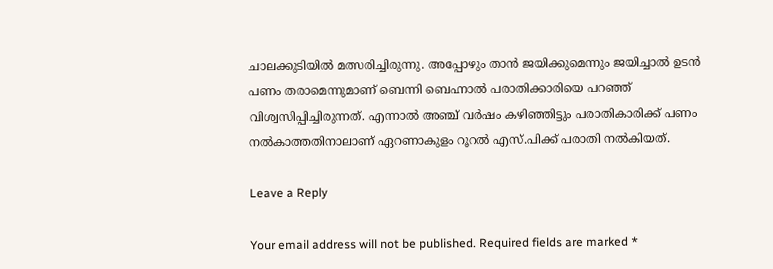ചാലക്കുടിയില്‍ മത്സരിച്ചിരുന്നു. അപ്പോഴും താന്‍ ജയിക്കുമെന്നും ജയിച്ചാല്‍ ഉടന്‍ പണം തരാമെന്നുമാണ് ബെന്നി ബെഹ്നാല്‍ പരാതിക്കാരിയെ പറഞ്ഞ് വിശ്വസിപ്പിച്ചിരുന്നത്. എന്നാല്‍ അഞ്ച് വര്‍ഷം കഴിഞ്ഞിട്ടും പരാതികാരിക്ക് പണം നല്‍കാത്തതിനാലാണ് ഏറണാകുളം റൂറല്‍ എസ്.പിക്ക് പരാതി നല്‍കിയത്.

Leave a Reply

Your email address will not be published. Required fields are marked *